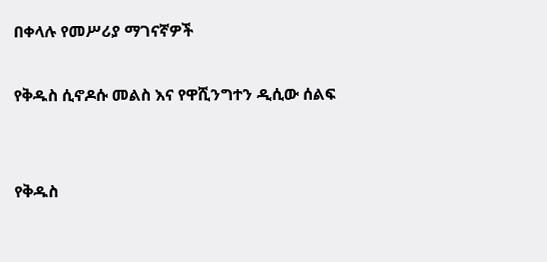በቀላሉ የመሥሪያ ማገናኛዎች

የቅዱስ ሲኖዶሱ መልስ እና የዋሺንግተን ዲሲው ሰልፍ


የቅዱስ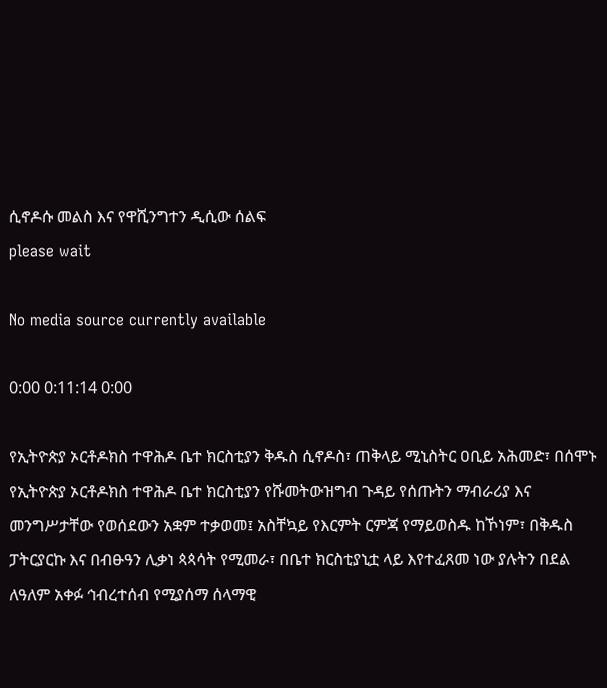ሲኖዶሱ መልስ እና የዋሺንግተን ዲሲው ሰልፍ
please wait

No media source currently available

0:00 0:11:14 0:00

የኢትዮጵያ ኦርቶዶክስ ተዋሕዶ ቤተ ክርስቲያን ቅዱስ ሲኖዶስ፣ ጠቅላይ ሚኒስትር ዐቢይ አሕመድ፣ በሰሞኑ የኢትዮጵያ ኦርቶዶክስ ተዋሕዶ ቤተ ክርስቲያን የሹመትውዝግብ ጉዳይ የሰጡትን ማብራሪያ እና መንግሥታቸው የወሰደውን አቋም ተቃወመ፤ አስቸኳይ የእርምት ርምጃ የማይወስዱ ከኾነም፣ በቅዱስ ፓትርያርኩ እና በብፁዓን ሊቃነ ጳጳሳት የሚመራ፣ በቤተ ክርስቲያኒቷ ላይ እየተፈጸመ ነው ያሉትን በደል ለዓለም አቀፉ ኅብረተሰብ የሚያሰማ ሰላማዊ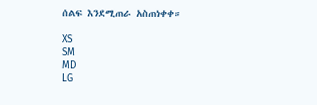ሰልፍ እንደሚጠራ አስጠነቀቀ።

XS
SM
MD
LG